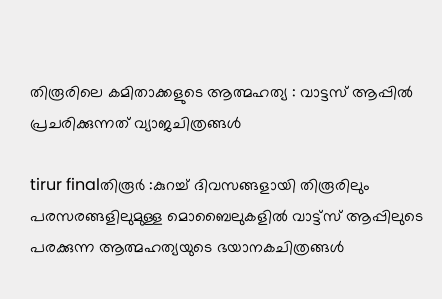തിരൂരിലെ കമിതാക്കളുടെ ആത്മഹത്യ : വാട്ടസ്‌ ആപ്പില്‍ പ്രചരിക്കുന്നത്‌ വ്യാജചിത്രങ്ങള്‍

tirur finalതിരൂര്‍ :കുറച്ച്‌ ദിവസങ്ങളായി തിരൂരിലും പരസരങ്ങളിലുമുള്ള മൊബൈലുകളില്‍ വാട്ട്‌സ്‌ ആപ്പിലുടെ പരക്കുന്ന ആത്മഹത്യയുടെ ഭയാനകചിത്രങ്ങള്‍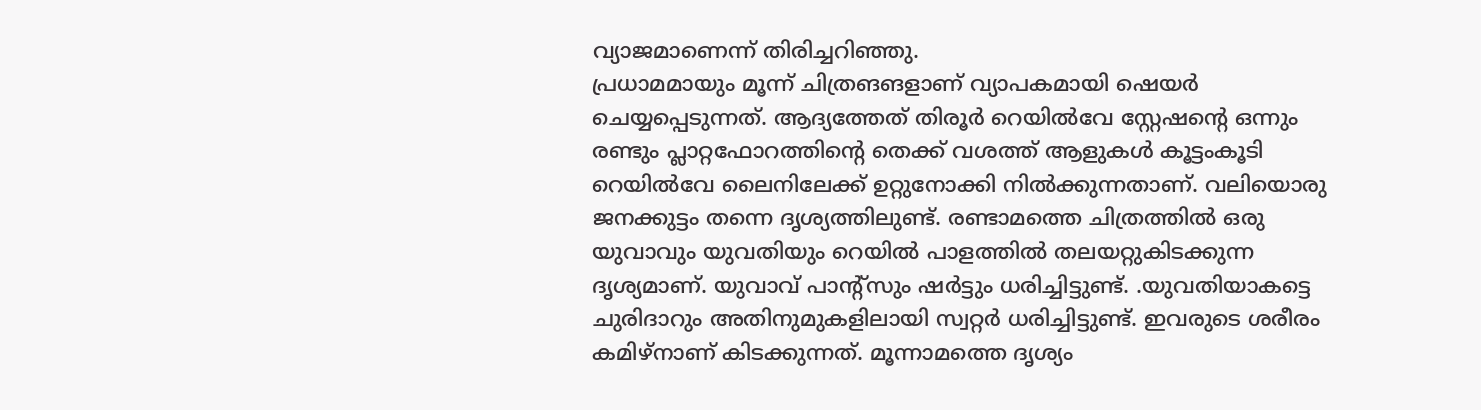വ്യാജമാണെന്ന്‌ തിരിച്ചറിഞ്ഞു.
പ്രധാമമായും മൂന്ന്‌ ചിത്രങങളാണ്‌ വ്യാപകമായി ഷെയര്‍ ചെയ്യപ്പെടുന്നത്‌. ആദ്യത്തേത്‌ തിരൂര്‍ റെയില്‍വേ സ്റ്റേഷന്റെ ഒന്നും രണ്ടും പ്ലാറ്റഫോറത്തിന്റെ തെക്ക്‌ വശത്ത്‌ ആളുകള്‍ കൂട്ടംകൂടി റെയില്‍വേ ലൈനിലേക്ക്‌ ഉറ്റുനോക്കി നില്‍ക്കുന്നതാണ്‌. വലിയൊരു ജനക്കുട്ടം തന്നെ ദൃശ്യത്തിലുണ്ട്‌. രണ്ടാമത്തെ ചിത്രത്തില്‍ ഒരു യുവാവും യുവതിയും റെയില്‍ പാളത്തില്‍ തലയറ്റുകിടക്കുന്ന ദൃശ്യമാണ്‌. യുവാവ്‌ പാന്റ്‌സും ഷര്‍ട്ടും ധരിച്ചിട്ടുണ്ട്‌. .യുവതിയാകട്ടെ ചുരിദാറും അതിനുമുകളിലായി സ്വറ്റര്‍ ധരിച്ചിട്ടുണ്ട്‌. ഇവരുടെ ശരീരം കമിഴ്‌നാണ്‌ കിടക്കുന്നത്‌. മൂന്നാമത്തെ ദൃശ്യം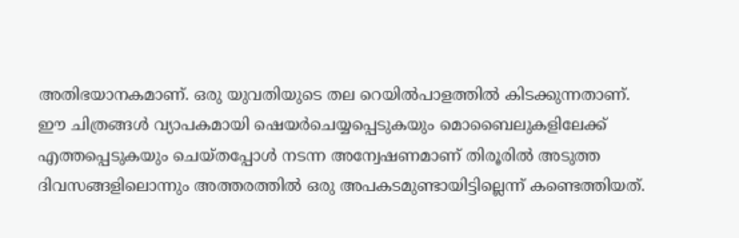അതിഭയാനകമാണ്‌. ഒരു യുവതിയുടെ തല റെയില്‍പാളത്തില്‍ കിടക്കുന്നതാണ്‌.
ഈ ചിത്രങ്ങള്‍ വ്യാപകമായി ഷെയര്‍ചെയ്യപ്പെടുകയും മൊബൈലുകളിലേക്ക്‌ എത്തപ്പെടുകയും ചെയ്‌തപ്പോള്‍ നടന്ന അന്വേഷണമാണ്‌ തിരൂരില്‍ അടുത്ത ദിവസങ്ങളിലൊന്നും അത്തരത്തില്‍ ഒരു അപകടമുണ്ടായിട്ടില്ലെന്ന്‌ കണ്ടെത്തിയത്‌.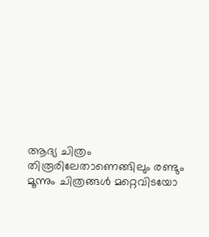ആദ്യ ചിത്രം തിരൂരിലേതാണെങ്ങിലും രണ്ടും മൂന്നും ചിത്രങ്ങള്‍ മറ്റെവിടയോ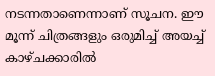നടന്നതാണെന്നാണ്‌ സൂചന. ഈ മൂന്ന്‌ ചിത്രങ്ങളും ഒരുമിച്ച്‌ അയച്ച്‌ കാഴ്‌ചക്കാരില്‍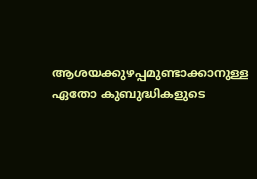ആശയക്കുഴപ്പമുണ്ടാക്കാനുള്ള ഏതോ കുബുദ്ധികളുടെ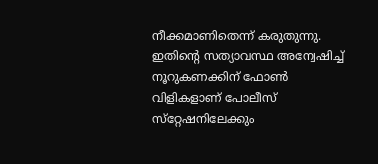നീക്കമാണിതെന്ന്‌ കരുതുന്നു. ഇതിന്റെ സത്യാവസ്ഥ അന്വേഷിച്ച്‌ നൂറുകണക്കിന്‌ ഫോണ്‍ വിളികളാണ്‌ പോലീസ്‌ സ്‌റ്റേഷനിലേക്കും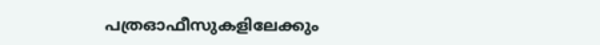പത്രഓഫീസുകളിലേക്കും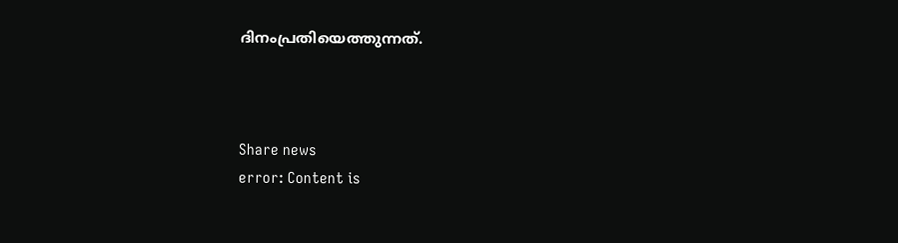ദിനംപ്രതിയെത്തുന്നത്‌.



Share news
error: Content is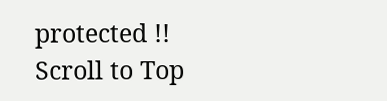protected !!
Scroll to Top